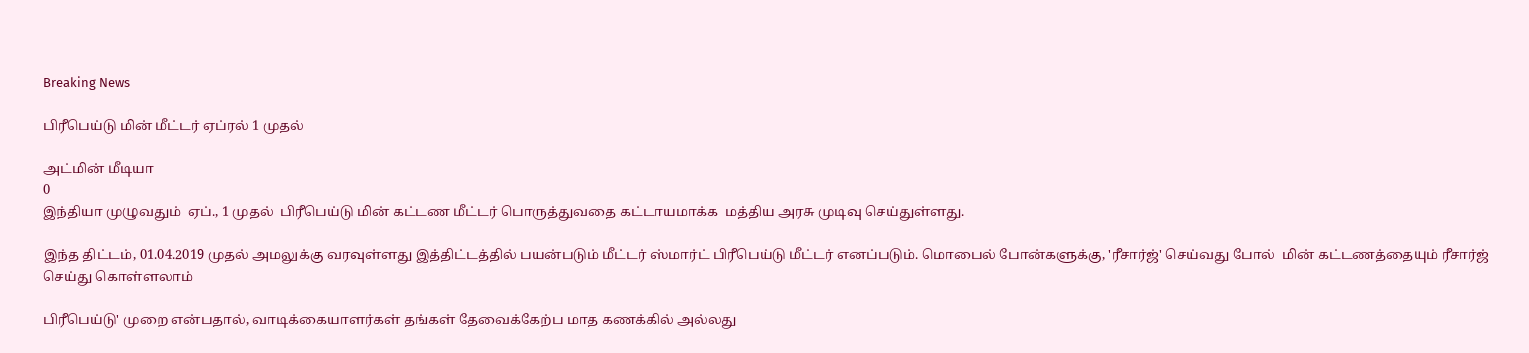Breaking News

பிரீபெய்டு மின் மீட்டர் ஏப்ரல் 1 முதல்

அட்மின் மீடியா
0
இந்தியா முழுவதும்  ஏப்., 1 முதல்  பிரீபெய்டு மின் கட்டண மீட்டர் பொருத்துவதை கட்டாயமாக்க  மத்திய அரசு முடிவு செய்துள்ளது.

இந்த திட்டம், 01.04.2019 முதல் அமலுக்கு வரவுள்ளது இத்திட்டத்தில் பயன்படும் மீட்டர் ஸ்மார்ட் பிரீபெய்டு மீட்டர் எனப்படும். மொபைல் போன்களுக்கு, 'ரீசார்ஜ்' செய்வது போல்  மின் கட்டணத்தையும் ரீசார்ஜ் செய்து கொள்ளலாம்

பிரீபெய்டு' முறை என்பதால், வாடிக்கையாளர்கள் தங்கள் தேவைக்கேற்ப மாத கணக்கில் அல்லது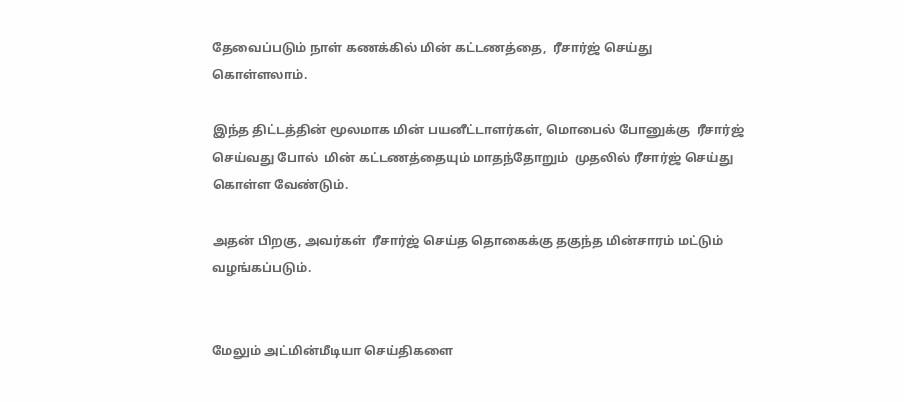தேவைப்படும் நாள் கணக்கில் மின் கட்டணத்தை,  ரீசார்ஜ் செய்து கொள்ளலாம்.

இந்த திட்டத்தின் மூலமாக மின் பயனீட்டாளர்கள், மொபைல் போனுக்கு  ரீசார்ஜ் செய்வது போல்  மின் கட்டணத்தையும் மாதந்தோறும்  முதலில் ரீசார்ஜ் செய்து கொள்ள வேண்டும்.

அதன் பிறகு, அவர்கள்  ரீசார்ஜ் செய்த தொகைக்கு தகுந்த மின்சாரம் மட்டும் வழங்கப்படும்.


மேலும் அட்மின்மீடியா செய்திகளை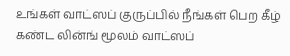உங்கள் வாட்ஸப் குருப்பில் நீங்கள் பெற கீழ் கண்ட லின்ங் மூலம் வாட்ஸப்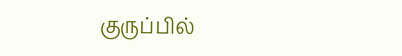குருப்பில்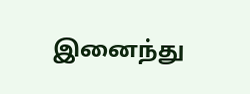இனைந்து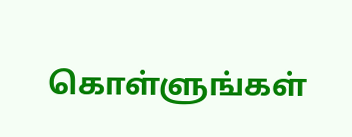கொள்ளுங்கள்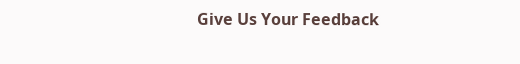Give Us Your Feedback